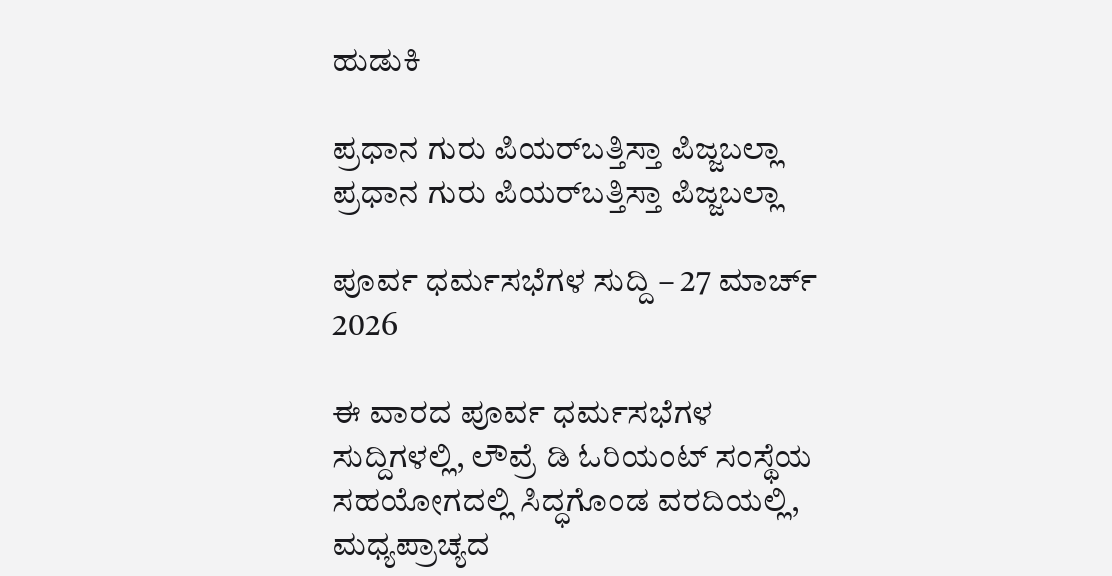ಹುಡುಕಿ

ಪ್ರಧಾನ ಗುರು ಪಿಯರ್‌ಬತ್ತಿಸ್ತಾ ಪಿಜ್ಜಬಲ್ಲಾ ಪ್ರಧಾನ ಗುರು ಪಿಯರ್‌ಬತ್ತಿಸ್ತಾ ಪಿಜ್ಜಬಲ್ಲಾ

ಪೂರ್ವ ಧರ್ಮಸಭೆಗಳ ಸುದ್ದಿ – 27 ಮಾರ್ಚ್ 2026

ಈ ವಾರದ ಪೂರ್ವ ಧರ್ಮಸಭೆಗಳ ಸುದ್ದಿಗಳಲ್ಲಿ, ಲೌವ್ರೆ ಡಿ ಓರಿಯಂಟ್ ಸಂಸ್ಥೆಯ ಸಹಯೋಗದಲ್ಲಿ ಸಿದ್ಧಗೊಂಡ ವರದಿಯಲ್ಲಿ, ಮಧ್ಯಪ್ರಾಚ್ಯದ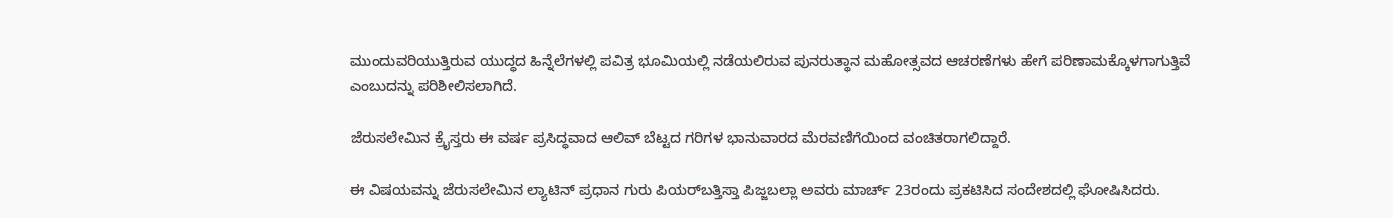ಮುಂದುವರಿಯುತ್ತಿರುವ ಯುದ್ಧದ ಹಿನ್ನೆಲೆಗಳಲ್ಲಿ ಪವಿತ್ರ ಭೂಮಿಯಲ್ಲಿ ನಡೆಯಲಿರುವ ಪುನರುತ್ಥಾನ ಮಹೋತ್ಸವದ ಆಚರಣೆಗಳು ಹೇಗೆ ಪರಿಣಾಮಕ್ಕೊಳಗಾಗುತ್ತಿವೆ ಎಂಬುದನ್ನು ಪರಿಶೀಲಿಸಲಾಗಿದೆ.

ಜೆರುಸಲೇಮಿನ ಕ್ರೈಸ್ತರು ಈ ವರ್ಷ ಪ್ರಸಿದ್ಧವಾದ ಆಲಿವ್ ಬೆಟ್ಟದ ಗರಿಗಳ ಭಾನುವಾರದ ಮೆರವಣಿಗೆಯಿಂದ ವಂಚಿತರಾಗಲಿದ್ದಾರೆ.

ಈ ವಿಷಯವನ್ನು ಜೆರುಸಲೇಮಿನ ಲ್ಯಾಟಿನ್ ಪ್ರಧಾನ ಗುರು ಪಿಯರ್‌ಬತ್ತಿಸ್ತಾ ಪಿಜ್ಜಬಲ್ಲಾ ಅವರು ಮಾರ್ಚ್ 23ರಂದು ಪ್ರಕಟಿಸಿದ ಸಂದೇಶದಲ್ಲಿ ಘೋಷಿಸಿದರು.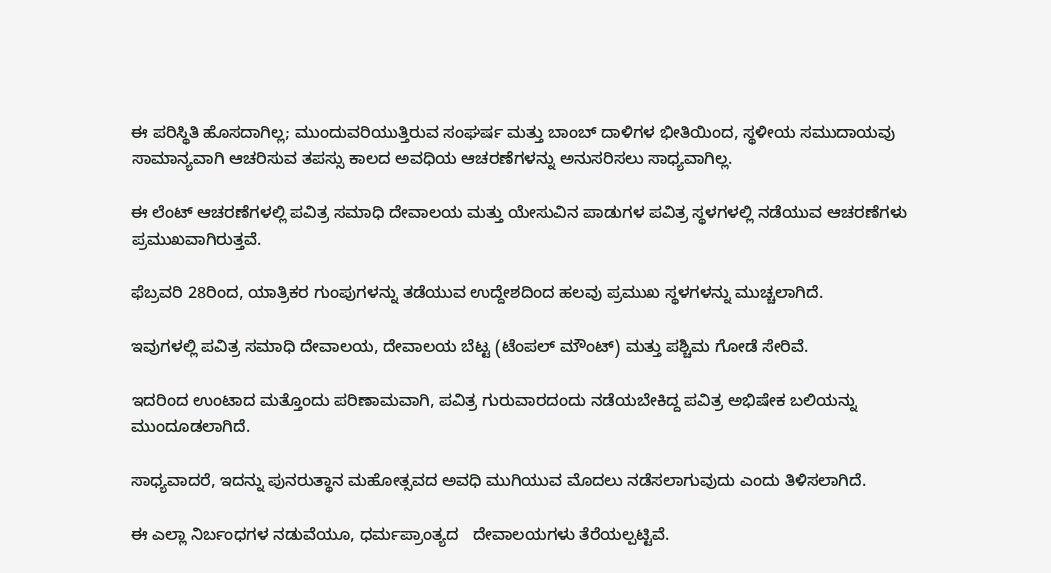ಈ ಪರಿಸ್ಥಿತಿ ಹೊಸದಾಗಿಲ್ಲ; ಮುಂದುವರಿಯುತ್ತಿರುವ ಸಂಘರ್ಷ ಮತ್ತು ಬಾಂಬ್ ದಾಳಿಗಳ ಭೀತಿಯಿಂದ, ಸ್ಥಳೀಯ ಸಮುದಾಯವು ಸಾಮಾನ್ಯವಾಗಿ ಆಚರಿಸುವ ತಪಸ್ಸು ಕಾಲದ ಅವಧಿಯ ಆಚರಣೆಗಳನ್ನು ಅನುಸರಿಸಲು ಸಾಧ್ಯವಾಗಿಲ್ಲ.

ಈ ಲೆಂಟ್ ಆಚರಣೆಗಳಲ್ಲಿ ಪವಿತ್ರ ಸಮಾಧಿ ದೇವಾಲಯ ಮತ್ತು ಯೇಸುವಿನ ಪಾಡುಗಳ ಪವಿತ್ರ ಸ್ಥಳಗಳಲ್ಲಿ ನಡೆಯುವ ಆಚರಣೆಗಳು ಪ್ರಮುಖವಾಗಿರುತ್ತವೆ.

ಫೆಬ್ರವರಿ 28ರಿಂದ, ಯಾತ್ರಿಕರ ಗುಂಪುಗಳನ್ನು ತಡೆಯುವ ಉದ್ದೇಶದಿಂದ ಹಲವು ಪ್ರಮುಖ ಸ್ಥಳಗಳನ್ನು ಮುಚ್ಚಲಾಗಿದೆ.

ಇವುಗಳಲ್ಲಿ ಪವಿತ್ರ ಸಮಾಧಿ ದೇವಾಲಯ, ದೇವಾಲಯ ಬೆಟ್ಟ (ಟೆಂಪಲ್ ಮೌಂಟ್) ಮತ್ತು ಪಶ್ಚಿಮ ಗೋಡೆ ಸೇರಿವೆ.

ಇದರಿಂದ ಉಂಟಾದ ಮತ್ತೊಂದು ಪರಿಣಾಮವಾಗಿ, ಪವಿತ್ರ ಗುರುವಾರದಂದು ನಡೆಯಬೇಕಿದ್ದ ಪವಿತ್ರ ಅಭಿಷೇಕ ಬಲಿಯನ್ನು ಮುಂದೂಡಲಾಗಿದೆ.

ಸಾಧ್ಯವಾದರೆ, ಇದನ್ನು ಪುನರುತ್ಥಾನ ಮಹೋತ್ಸವದ ಅವಧಿ ಮುಗಿಯುವ ಮೊದಲು ನಡೆಸಲಾಗುವುದು ಎಂದು ತಿಳಿಸಲಾಗಿದೆ.

ಈ ಎಲ್ಲಾ ನಿರ್ಬಂಧಗಳ ನಡುವೆಯೂ, ಧರ್ಮಪ್ರಾಂತ್ಯದ   ದೇವಾಲಯಗಳು ತೆರೆಯಲ್ಪಟ್ಟಿವೆ.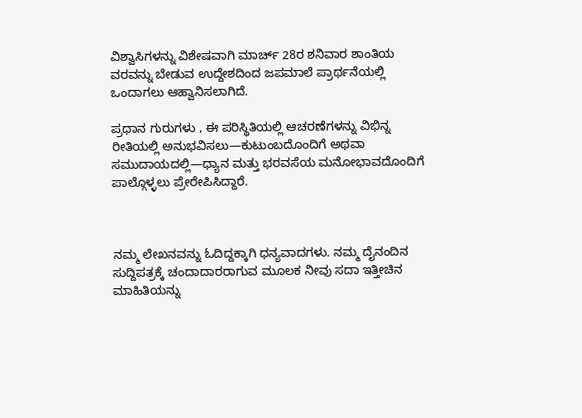ವಿಶ್ವಾಸಿಗಳನ್ನು ವಿಶೇಷವಾಗಿ ಮಾರ್ಚ್ 28ರ ಶನಿವಾರ ಶಾಂತಿಯ ವರವನ್ನು ಬೇಡುವ ಉದ್ದೇಶದಿಂದ ಜಪಮಾಲೆ ಪ್ರಾರ್ಥನೆಯಲ್ಲಿ ಒಂದಾಗಲು ಆಹ್ವಾನಿಸಲಾಗಿದೆ.

ಪ್ರಧಾನ ಗುರುಗಳು , ಈ ಪರಿಸ್ಥಿತಿಯಲ್ಲಿ ಆಚರಣೆಗಳನ್ನು ವಿಭಿನ್ನ ರೀತಿಯಲ್ಲಿ ಅನುಭವಿಸಲು—ಕುಟುಂಬದೊಂದಿಗೆ ಅಥವಾ ಸಮುದಾಯದಲ್ಲಿ—ಧ್ಯಾನ ಮತ್ತು ಭರವಸೆಯ ಮನೋಭಾವದೊಂದಿಗೆ ಪಾಲ್ಗೊಳ್ಳಲು ಪ್ರೇರೇಪಿಸಿದ್ದಾರೆ.



ನಮ್ಮ ಲೇಖನವನ್ನು ಓದಿದ್ದಕ್ಕಾಗಿ ಧನ್ಯವಾದಗಳು. ನಮ್ಮ ದೈನಂದಿನ ಸುದ್ದಿಪತ್ರಕ್ಕೆ ಚಂದಾದಾರರಾಗುವ ಮೂಲಕ ನೀವು ಸದಾ ಇತ್ತೀಚಿನ ಮಾಹಿತಿಯನ್ನು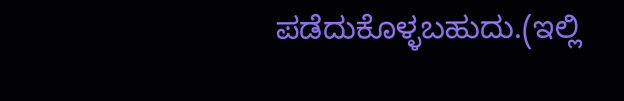ಪಡೆದುಕೊಳ್ಳಬಹುದು.(ಇಲ್ಲಿ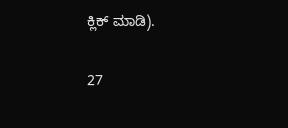ಕ್ಲಿಕ್ ಮಾಡಿ).

27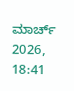ಮಾರ್ಚ್ 2026, 18:41